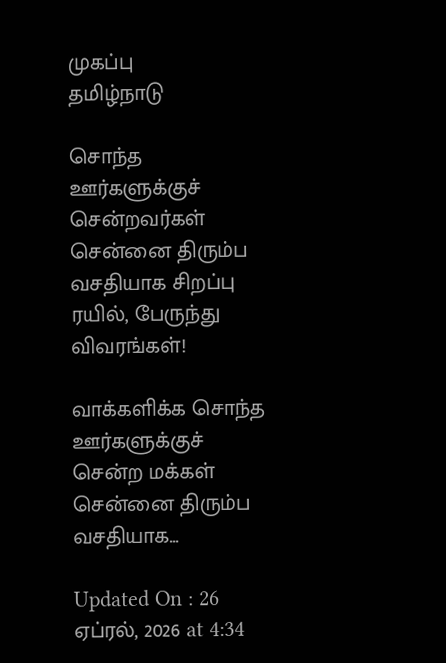முகப்பு
தமிழ்நாடு

சொந்த ஊர்களுக்குச் சென்றவர்கள் சென்னை திரும்ப வசதியாக சிறப்பு ரயில், பேருந்து விவரங்கள்!

வாக்களிக்க சொந்த ஊர்களுக்குச் சென்ற மக்கள் சென்னை திரும்ப வசதியாக...

Updated On : 26 ஏப்ரல், 2026 at 4:34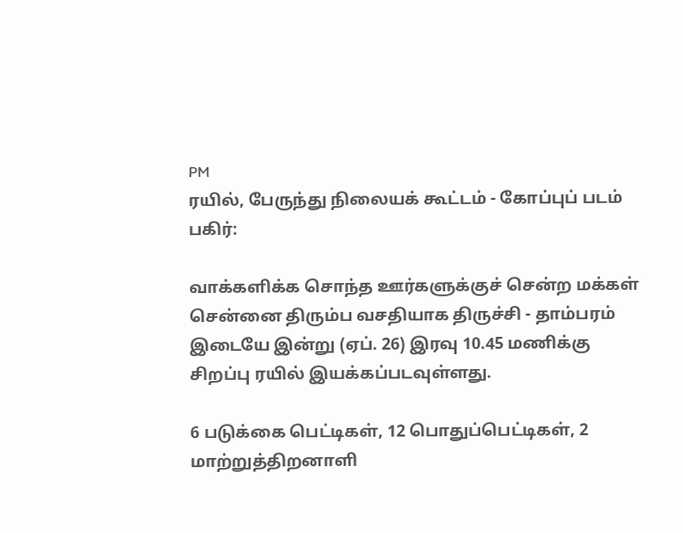PM
ரயில், பேருந்து நிலையக் கூட்டம் - கோப்புப் படம்
பகிர்:

வாக்களிக்க சொந்த ஊர்களுக்குச் சென்ற மக்கள் சென்னை திரும்ப வசதியாக திருச்சி - தாம்பரம் இடையே இன்று (ஏப். 26) இரவு 10.45 மணிக்கு சிறப்பு ரயில் இயக்கப்படவுள்ளது.

6 படுக்கை பெட்டிகள், 12 பொதுப்பெட்டிகள், 2 மாற்றுத்திறனாளி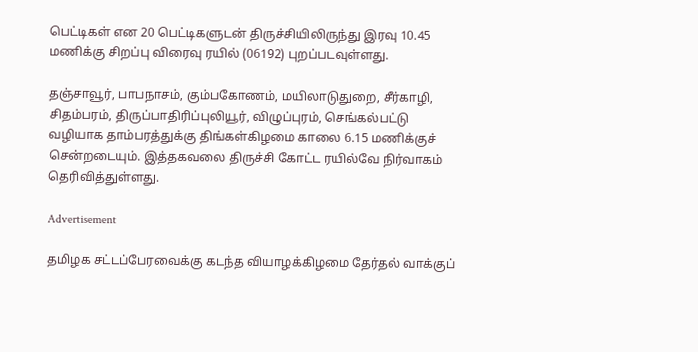பெட்டிகள் என 20 பெட்டிகளுடன் திருச்சியிலிருந்து இரவு 10.45 மணிக்கு சிறப்பு விரைவு ரயில் (06192) புறப்படவுள்ளது.

தஞ்சாவூர், பாபநாசம், கும்பகோணம், மயிலாடுதுறை, சீர்காழி, சிதம்பரம், திருப்பாதிரிப்புலியூர், விழுப்புரம், செங்கல்பட்டு வழியாக தாம்பரத்துக்கு திங்கள்கிழமை காலை 6.15 மணிக்குச் சென்றடையும். இத்தகவலை திருச்சி கோட்ட ரயில்வே நிர்வாகம் தெரிவித்துள்ளது.

Advertisement

தமிழக சட்டப்பேரவைக்கு கடந்த வியாழக்கிழமை தேர்தல் வாக்குப்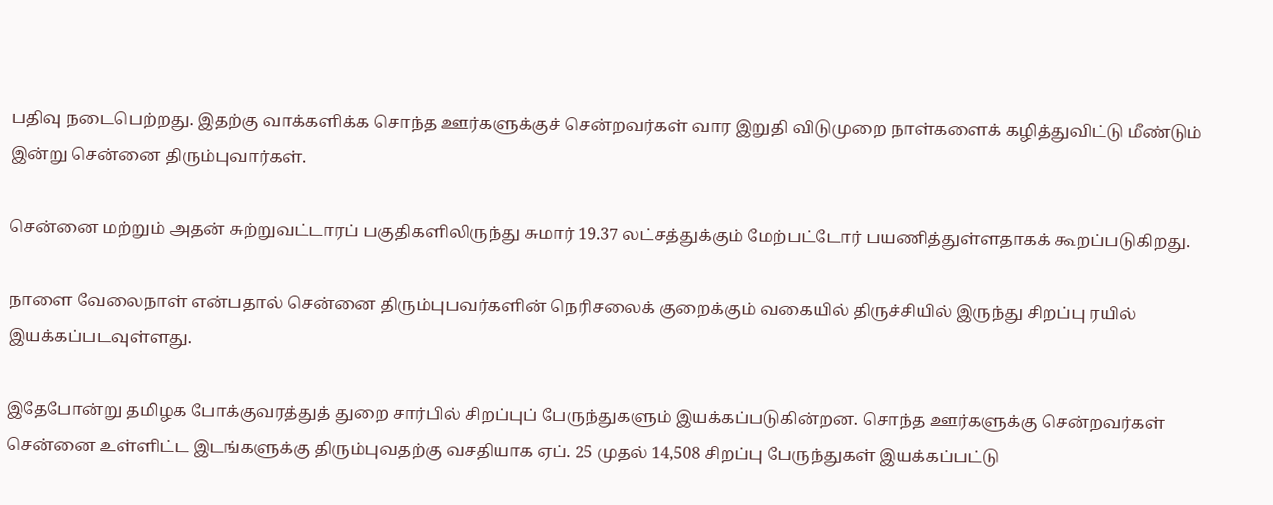பதிவு நடைபெற்றது. இதற்கு வாக்களிக்க சொந்த ஊர்களுக்குச் சென்றவர்கள் வார இறுதி விடுமுறை நாள்களைக் கழித்துவிட்டு மீண்டும் இன்று சென்னை திரும்புவார்கள்.

சென்னை மற்றும் அதன் சுற்றுவட்டாரப் பகுதிகளிலிருந்து சுமார் 19.37 லட்சத்துக்கும் மேற்பட்டோர் பயணித்துள்ளதாகக் கூறப்படுகிறது.

நாளை வேலைநாள் என்பதால் சென்னை திரும்புபவர்களின் நெரிசலைக் குறைக்கும் வகையில் திருச்சியில் இருந்து சிறப்பு ரயில் இயக்கப்படவுள்ளது.

இதேபோன்று தமிழக போக்குவரத்துத் துறை சார்பில் சிறப்புப் பேருந்துகளும் இயக்கப்படுகின்றன. சொந்த ஊர்களுக்கு சென்றவர்கள் சென்னை உள்ளிட்ட இடங்களுக்கு திரும்புவதற்கு வசதியாக ஏப். 25 முதல் 14,508 சிறப்பு பேருந்துகள் இயக்கப்பட்டு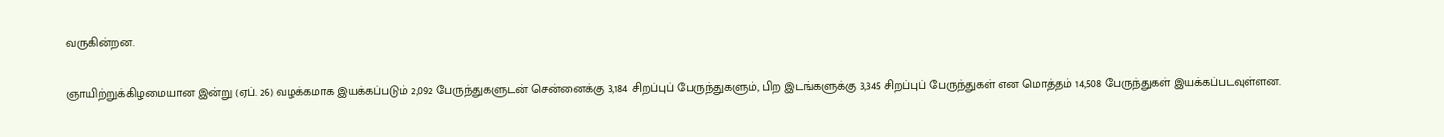வருகின்றன.

ஞாயிற்றுக்கிழமையான இன்று (ஏப். 26) வழக்கமாக இயக்கப்படும் 2,092 பேருந்துகளுடன் சென்னைக்கு 3,184 சிறப்புப் பேருந்துகளும், பிற இடங்களுக்கு 3,345 சிறப்புப் பேருந்துகள் என மொத்தம் 14,508 பேருந்துகள் இயக்கப்படவுள்ளன.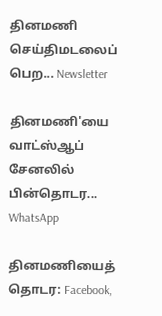தினமணி செய்திமடலைப் பெற... Newsletter

தினமணி'யை வாட்ஸ்ஆப் சேனலில் பின்தொடர... WhatsApp

தினமணியைத் தொடர: Facebook,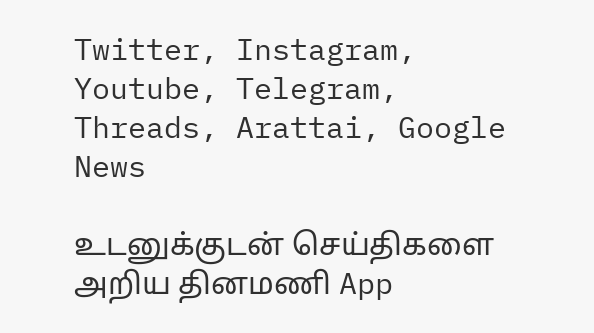Twitter, Instagram, Youtube, Telegram, Threads, Arattai, Google News

உடனுக்குடன் செய்திகளை அறிய தினமணி App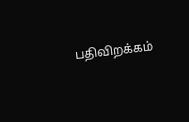பதிவிறக்கம்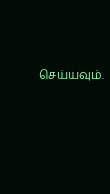செய்யவும்.